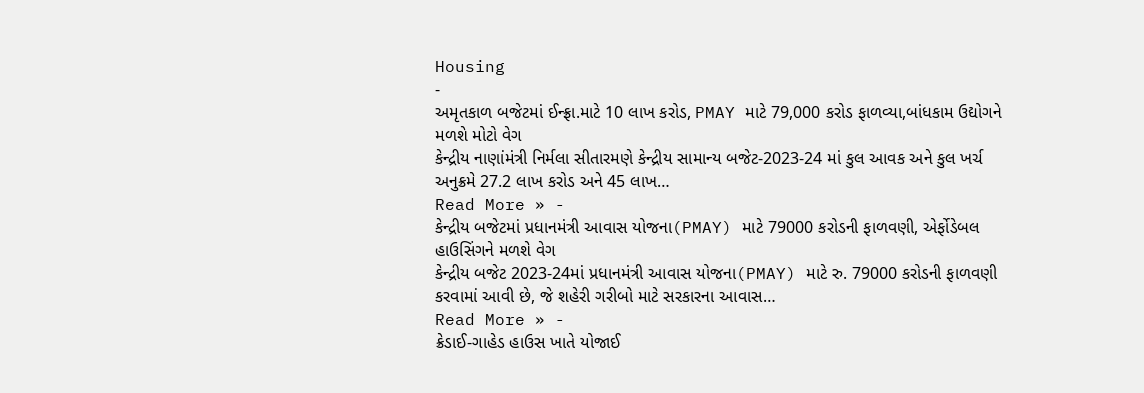Housing
-
અમૃતકાળ બજેટમાં ઈન્ફ્રા.માટે 10 લાખ કરોડ, PMAY માટે 79,000 કરોડ ફાળવ્યા,બાંધકામ ઉદ્યોગને મળશે મોટો વેગ
કેન્દ્રીય નાણાંમંત્રી નિર્મલા સીતારમણે કેન્દ્રીય સામાન્ય બજેટ-2023-24 માં કુલ આવક અને કુલ ખર્ચ અનુક્રમે 27.2 લાખ કરોડ અને 45 લાખ…
Read More » -
કેન્દ્રીય બજેટમાં પ્રધાનમંત્રી આવાસ યોજના(PMAY) માટે 79000 કરોડની ફાળવણી, એર્ફોડેબલ હાઉસિંગને મળશે વેગ
કેન્દ્રીય બજેટ 2023-24માં પ્રધાનમંત્રી આવાસ યોજના(PMAY) માટે રુ. 79000 કરોડની ફાળવણી કરવામાં આવી છે, જે શહેરી ગરીબો માટે સરકારના આવાસ…
Read More » -
ક્રેડાઈ-ગાહેડ હાઉસ ખાતે યોજાઈ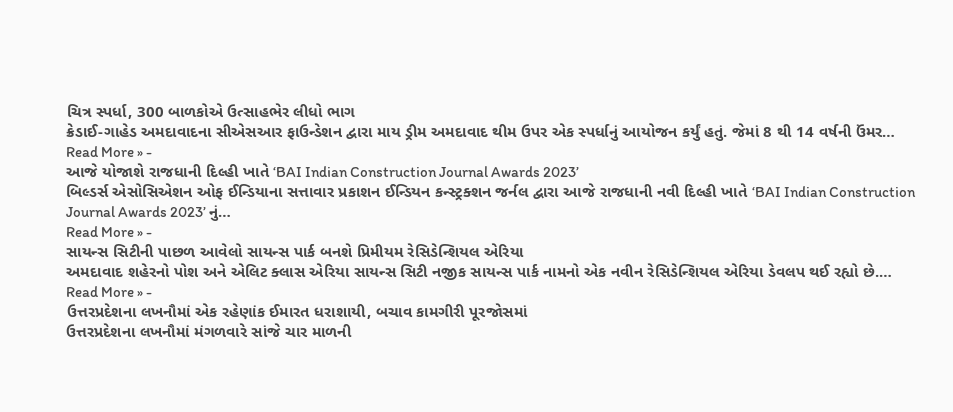ચિત્ર સ્પર્ધા, 300 બાળકોએ ઉત્સાહભેર લીધો ભાગ
ક્રેડાઈ-ગાહેડ અમદાવાદના સીએસઆર ફાઉન્ડેશન દ્વારા માય ડ્રીમ અમદાવાદ થીમ ઉપર એક સ્પર્ધાનું આયોજન કર્યું હતું. જેમાં 8 થી 14 વર્ષની ઉંમર…
Read More » -
આજે યોજાશે રાજધાની દિલ્હી ખાતે ‘BAI Indian Construction Journal Awards 2023’
બિલ્ડર્સ એસોસિએશન ઓફ ઈન્ડિયાના સત્તાવાર પ્રકાશન ઈન્ડિયન કન્સ્ટ્રક્શન જર્નલ દ્વારા આજે રાજધાની નવી દિલ્હી ખાતે ‘BAI Indian Construction Journal Awards 2023’ નું…
Read More » -
સાયન્સ સિટીની પાછળ આવેલો સાયન્સ પાર્ક બનશે પ્રિમીયમ રેસિડેન્શિયલ એરિયા
અમદાવાદ શહેરનો પોશ અને એલિટ ક્લાસ એરિયા સાયન્સ સિટી નજીક સાયન્સ પાર્ક નામનો એક નવીન રેસિડેન્શિયલ એરિયા ડેવલપ થઈ રહ્યો છે.…
Read More » -
ઉત્તરપ્રદેશના લખનૌમાં એક રહેણાંક ઈમારત ધરાશાયી, બચાવ કામગીરી પૂરજોસમાં
ઉત્તરપ્રદેશના લખનૌમાં મંગળવારે સાંજે ચાર માળની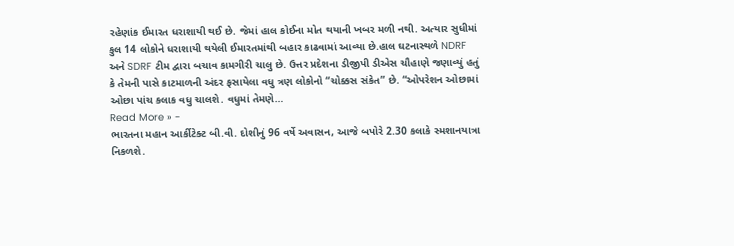રહેણાંક ઈમારત ધરાશાયી થઈ છે. જેમાં હાલ કોઈના મોત થયાની ખબર મળી નથી. અત્યાર સુધીમાં કુલ 14 લોકોને ધરાશાયી થયેલી ઈમારતમાંથી બહાર કાઢવામાં આવ્યા છે.હાલ ઘટનાસ્થળે NDRF અને SDRF ટીમ દ્વારા બચાવ કામગીરી ચાલુ છે. ઉત્તર પ્રદેશના ડીજીપી ડીએસ ચૌહાણે જણાવ્યું હતું કે તેમની પાસે કાટમાળની અંદર ફસાયેલા વધુ ત્રણ લોકોનો “ચોક્કસ સંકેત” છે. “ઓપરેશન ઓછામાં ઓછા પાંચ કલાક વધુ ચાલશે. વધુમાં તેમણે…
Read More » -
ભારતના મહાન આર્કીટેક્ટ બી.વી. દોશીનું 96 વર્ષે અવાસન, આજે બપોરે 2.30 કલાકે સ્મશાનયાત્રા નિકળશે.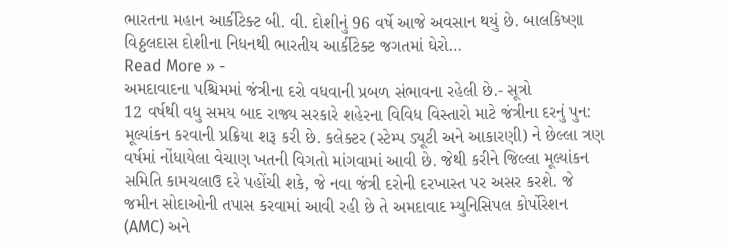ભારતના મહાન આર્કીટેક્ટ બી. વી. દોશીનું 96 વર્ષે આજે અવસાન થયું છે. બાલકિષ્ણા વિઠ્ઠલદાસ દોશીના નિધનથી ભારતીય આર્કીટેક્ટ જગતમાં ઘેરો…
Read More » -
અમદાવાદના પશ્ચિમમાં જંત્રીના દરો વધવાની પ્રબળ સંભાવના રહેલી છે.- સૂત્રો
12 વર્ષથી વધુ સમય બાદ રાજ્ય સરકારે શહેરના વિવિધ વિસ્તારો માટે જંત્રીના દરનું પુન: મૂલ્યાંકન કરવાની પ્રક્રિયા શરૂ કરી છે. કલેક્ટર (સ્ટેમ્પ ડ્યૂટી અને આકારણી) ને છેલ્લા ત્રણ વર્ષમાં નોંધાયેલા વેચાણ ખતની વિગતો માંગવામાં આવી છે. જેથી કરીને જિલ્લા મૂલ્યાંકન સમિતિ કામચલાઉ દરે પહોંચી શકે, જે નવા જંત્રી દરોની દરખાસ્ત પર અસર કરશે. જે જમીન સોદાઓની તપાસ કરવામાં આવી રહી છે તે અમદાવાદ મ્યુનિસિપલ કોર્પોરેશન (AMC) અને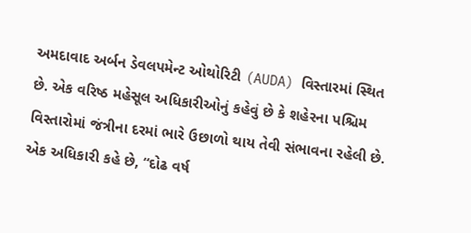અમદાવાદ અર્બન ડેવલપમેન્ટ ઓથોરિટી (AUDA) વિસ્તારમાં સ્થિત છે. એક વરિષ્ઠ મહેસૂલ અધિકારીઓનું કહેવું છે કે શહેરના પશ્ચિમ વિસ્તારોમાં જંત્રીના દરમાં ભારે ઉછાળો થાય તેવી સંભાવના રહેલી છે. એક અધિકારી કહે છે, “દોઢ વર્ષ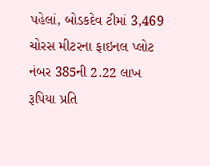પહેલાં, બોડકદેવ ટીમાં 3,469 ચોરસ મીટરના ફાઇનલ પ્લોટ નંબર 385ની 2.22 લાખ રૂપિયા પ્રતિ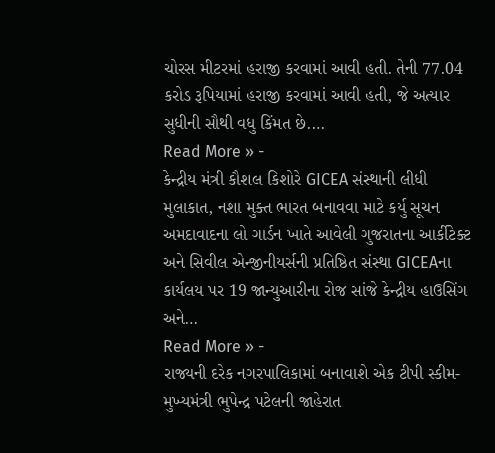ચોરસ મીટરમાં હરાજી કરવામાં આવી હતી. તેની 77.04 કરોડ રૂપિયામાં હરાજી કરવામાં આવી હતી, જે અત્યાર સુધીની સૌથી વધુ કિંમત છે.…
Read More » -
કેન્દ્રીય મંત્રી કૌશલ કિશોરે GICEA સંસ્થાની લીધી મુલાકાત, નશા મુક્ત ભારત બનાવવા માટે કર્યુ સૂચન
અમદાવાદના લો ગાર્ડન ખાતે આવેલી ગુજરાતના આર્કીટેક્ટ અને સિવીલ એન્જીનીયર્સની પ્રતિષ્ઠિત સંસ્થા GICEAના કાર્યલય પર 19 જાન્યુઆરીના રોજ સાંજે કેન્દ્રીય હાઉસિંગ અને…
Read More » -
રાજ્યની દરેક નગરપાલિકામાં બનાવાશે એક ટીપી સ્કીમ- મુખ્યમંત્રી ભુપેન્દ્ર પટેલની જાહેરાત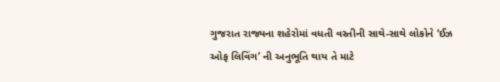ગુજરાત રાજ્યના શહેરોમાં વધતી વસ્તીની સાથે-સાથે લોકોને ‘ઈઝ ઓફ લિવિંગ’ ની અનુભૂતિ થાય તે માટે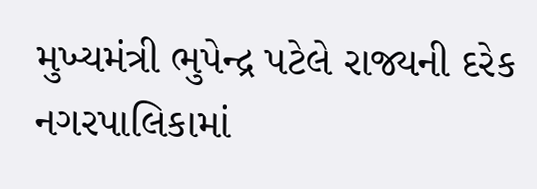મુખ્યમંત્રી ભુપેન્દ્ર પટેલે રાજ્યની દરેક નગરપાલિકામાં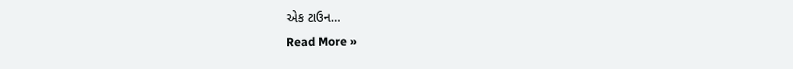એક ટાઉન…
Read More »